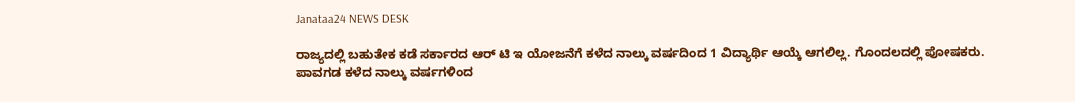Janataa24 NEWS DESK

ರಾಜ್ಯದಲ್ಲಿ ಬಹುತೇಕ ಕಡೆ ಸರ್ಕಾರದ ಆರ್ ಟಿ ಇ ಯೋಜನೆಗೆ ಕಳೆದ ನಾಲ್ಕು ವರ್ಷದಿಂದ 1 ವಿದ್ಯಾರ್ಥಿ ಆಯ್ಕೆ ಆಗಲಿಲ್ಲ. ಗೊಂದಲದಲ್ಲಿ ಪೋಷಕರು.
ಪಾವಗಡ ಕಳೆದ ನಾಲ್ಕು ವರ್ಷಗಳಿಂದ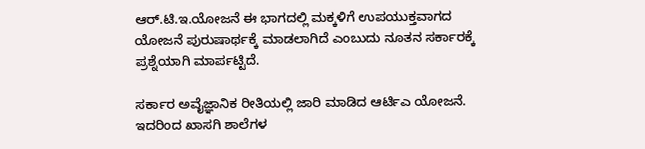ಆರ್.ಟಿ.ಇ.ಯೋಜನೆ ಈ ಭಾಗದಲ್ಲಿ ಮಕ್ಕಳಿಗೆ ಉಪಯುಕ್ತವಾಗದ ಯೋಜನೆ ಪುರುಷಾರ್ಥಕ್ಕೆ ಮಾಡಲಾಗಿದೆ ಎಂಬುದು ನೂತನ ಸರ್ಕಾರಕ್ಕೆ ಪ್ರಶ್ನೆಯಾಗಿ ಮಾರ್ಪಟ್ಟಿದೆ.

ಸರ್ಕಾರ ಅವೈಜ್ಞಾನಿಕ ರೀತಿಯಲ್ಲಿ ಜಾರಿ ಮಾಡಿದ ಆರ್ಟಿಎ ಯೋಜನೆ.
ಇದರಿಂದ ಖಾಸಗಿ ಶಾಲೆಗಳ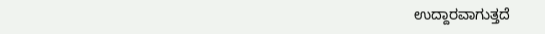ಉದ್ದಾರವಾಗುತ್ತದೆ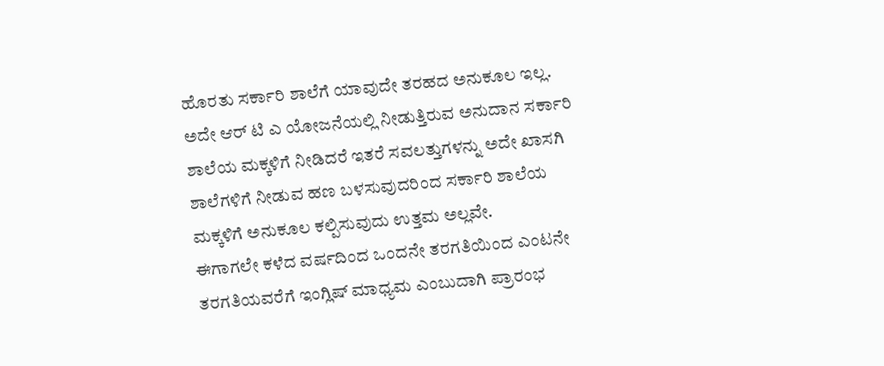ಹೊರತು ಸರ್ಕಾರಿ ಶಾಲೆಗೆ ಯಾವುದೇ ತರಹದ ಅನುಕೂಲ ಇಲ್ಲ.
ಅದೇ ಆರ್ ಟಿ ಎ ಯೋಜನೆಯಲ್ಲಿ ನೀಡುತ್ತಿರುವ ಅನುದಾನ ಸರ್ಕಾರಿ ಶಾಲೆಯ ಮಕ್ಕಳಿಗೆ ನೀಡಿದರೆ ಇತರೆ ಸವಲತ್ತುಗಳನ್ನು ಅದೇ ಖಾಸಗಿ ಶಾಲೆಗಳಿಗೆ ನೀಡುವ ಹಣ ಬಳಸುವುದರಿಂದ ಸರ್ಕಾರಿ ಶಾಲೆಯ ಮಕ್ಕಳಿಗೆ ಅನುಕೂಲ ಕಲ್ಪಿಸುವುದು ಉತ್ತಮ ಅಲ್ಲವೇ.
ಈಗಾಗಲೇ ಕಳೆದ ವರ್ಷದಿಂದ ಒಂದನೇ ತರಗತಿಯಿಂದ ಎಂಟನೇ ತರಗತಿಯವರೆಗೆ ಇಂಗ್ಲಿಷ್ ಮಾಧ್ಯಮ ಎಂಬುದಾಗಿ ಪ್ರಾರಂಭ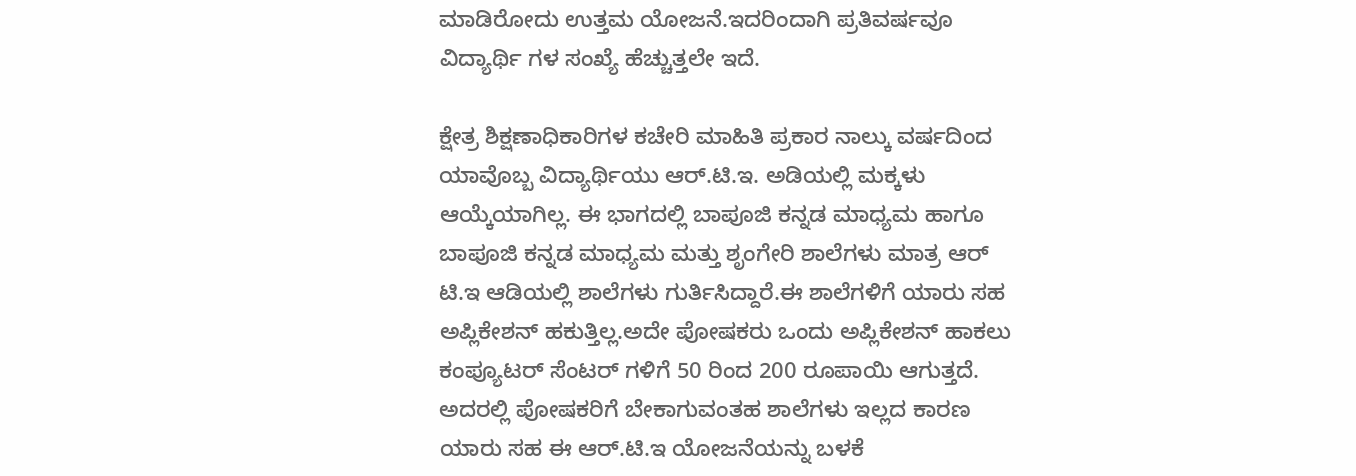ಮಾಡಿರೋದು ಉತ್ತಮ ಯೋಜನೆ.ಇದರಿಂದಾಗಿ ಪ್ರತಿವರ್ಷವೂ ವಿದ್ಯಾರ್ಥಿ ಗಳ ಸಂಖ್ಯೆ ಹೆಚ್ಚುತ್ತಲೇ ಇದೆ.

ಕ್ಷೇತ್ರ ಶಿಕ್ಷಣಾಧಿಕಾರಿಗಳ ಕಚೇರಿ ಮಾಹಿತಿ ಪ್ರಕಾರ ನಾಲ್ಕು ವರ್ಷದಿಂದ ಯಾವೊಬ್ಬ ವಿದ್ಯಾರ್ಥಿಯು ಆರ್.ಟಿ.ಇ. ಅಡಿಯಲ್ಲಿ ಮಕ್ಕಳು ಆಯ್ಕೆಯಾಗಿಲ್ಲ. ಈ ಭಾಗದಲ್ಲಿ ಬಾಪೂಜಿ ಕನ್ನಡ ಮಾಧ್ಯಮ ಹಾಗೂ ಬಾಪೂಜಿ ಕನ್ನಡ ಮಾಧ್ಯಮ ಮತ್ತು ಶೃಂಗೇರಿ ಶಾಲೆಗಳು ಮಾತ್ರ ಆರ್ ಟಿ.ಇ ಆಡಿಯಲ್ಲಿ ಶಾಲೆಗಳು ಗುರ್ತಿಸಿದ್ದಾರೆ.ಈ ಶಾಲೆಗಳಿಗೆ ಯಾರು ಸಹ ಅಪ್ಲಿಕೇಶನ್ ಹಕುತ್ತಿಲ್ಲ.ಅದೇ ಪೋಷಕರು ಒಂದು ಅಪ್ಲಿಕೇಶನ್ ಹಾಕಲು ಕಂಪ್ಯೂಟರ್ ಸೆಂಟರ್ ಗಳಿಗೆ 50 ರಿಂದ 200 ರೂಪಾಯಿ ಆಗುತ್ತದೆ. ಅದರಲ್ಲಿ ಪೋಷಕರಿಗೆ ಬೇಕಾಗುವಂತಹ ಶಾಲೆಗಳು ಇಲ್ಲದ ಕಾರಣ ಯಾರು ಸಹ ಈ ಆರ್.ಟಿ.ಇ ಯೋಜನೆಯನ್ನು ಬಳಕೆ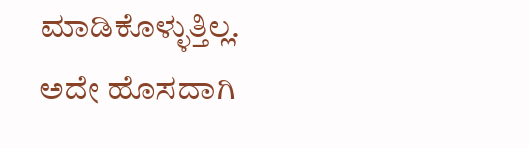ಮಾಡಿಕೊಳ್ಳುತ್ತಿಲ್ಲ.
ಅದೇ ಹೊಸದಾಗಿ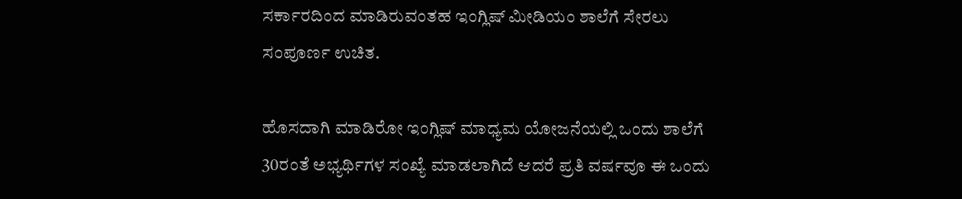ಸರ್ಕಾರದಿಂದ ಮಾಡಿರುವಂತಹ ಇಂಗ್ಲಿಷ್ ಮೀಡಿಯಂ ಶಾಲೆಗೆ ಸೇರಲು ಸಂಪೂರ್ಣ ಉಚಿತ.

ಹೊಸದಾಗಿ ಮಾಡಿರೋ ಇಂಗ್ಲಿಷ್ ಮಾಧ್ಯಮ ಯೋಜನೆಯಲ್ಲಿ ಒಂದು ಶಾಲೆಗೆ 30ರಂತೆ ಅಭ್ಯರ್ಥಿಗಳ ಸಂಖ್ಯೆ ಮಾಡಲಾಗಿದೆ ಆದರೆ ಪ್ರತಿ ವರ್ಷವೂ ಈ ಒಂದು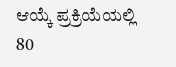ಆಯ್ಕೆ ಪ್ರಕ್ರಿಯೆಯಲ್ಲಿ 80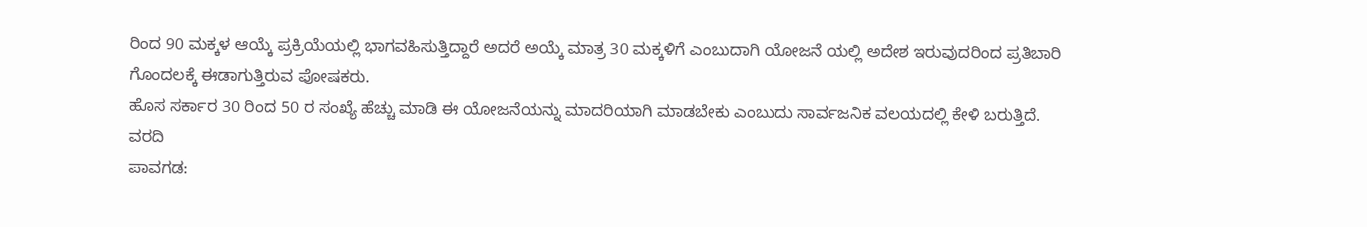ರಿಂದ 90 ಮಕ್ಕಳ ಆಯ್ಕೆ ಪ್ರಕ್ರಿಯೆಯಲ್ಲಿ ಭಾಗವಹಿಸುತ್ತಿದ್ದಾರೆ ಅದರೆ ಅಯ್ಕೆ ಮಾತ್ರ 30 ಮಕ್ಕಳಿಗೆ ಎಂಬುದಾಗಿ ಯೋಜನೆ ಯಲ್ಲಿ ಅದೇಶ ಇರುವುದರಿಂದ ಪ್ರತಿಬಾರಿ ಗೊಂದಲಕ್ಕೆ ಈಡಾಗುತ್ತಿರುವ ಪೋಷಕರು.
ಹೊಸ ಸರ್ಕಾರ 30 ರಿಂದ 50 ರ ಸಂಖ್ಯೆ ಹೆಚ್ಚು ಮಾಡಿ ಈ ಯೋಜನೆಯನ್ನು ಮಾದರಿಯಾಗಿ ಮಾಡಬೇಕು ಎಂಬುದು ಸಾರ್ವಜನಿಕ ವಲಯದಲ್ಲಿ ಕೇಳಿ ಬರುತ್ತಿದೆ.
ವರದಿ
ಪಾವಗಡ: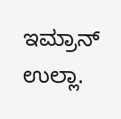ಇಮ್ರಾನ್ ಉಲ್ಲಾ.